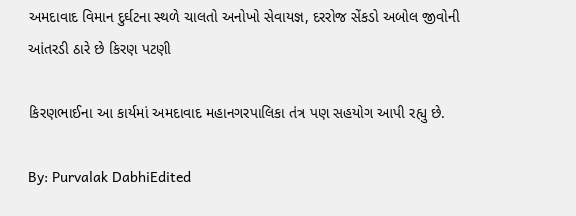અમદાવાદ વિમાન દુર્ઘટના સ્થળે ચાલતો અનોખો સેવાયજ્ઞ, દરરોજ સેંકડો અબોલ જીવોની આંતરડી ઠારે છે કિરણ પટણી

કિરણભાઈના આ કાર્યમાં અમદાવાદ મહાનગરપાલિકા તંત્ર પણ સહયોગ આપી રહ્યુ છે.

By: Purvalak DabhiEdited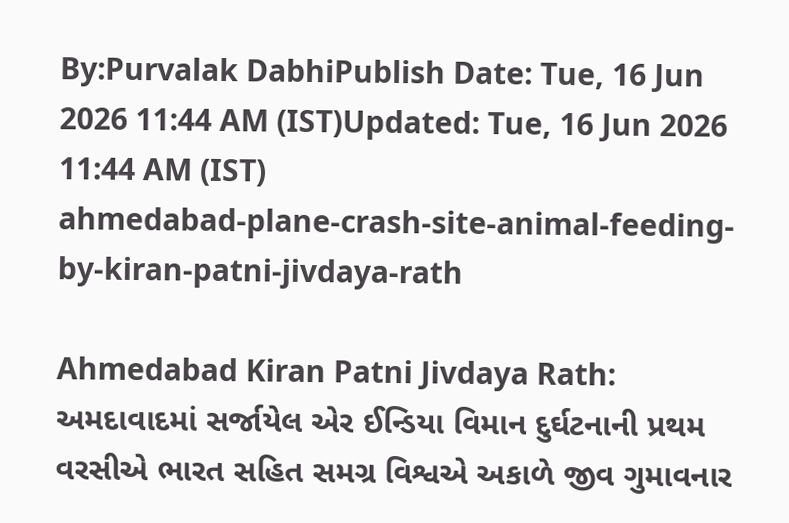By:Purvalak DabhiPublish Date: Tue, 16 Jun 2026 11:44 AM (IST)Updated: Tue, 16 Jun 2026 11:44 AM (IST)
ahmedabad-plane-crash-site-animal-feeding-by-kiran-patni-jivdaya-rath

Ahmedabad Kiran Patni Jivdaya Rath: અમદાવાદમાં સર્જાયેલ એર ઈન્ડિયા વિમાન દુર્ઘટનાની પ્રથમ વરસીએ ભારત સહિત સમગ્ર વિશ્વએ અકાળે જીવ ગુમાવનાર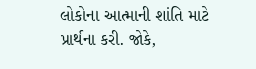લોકોના આત્માની શાંતિ માટે પ્રાર્થના કરી. જોકે,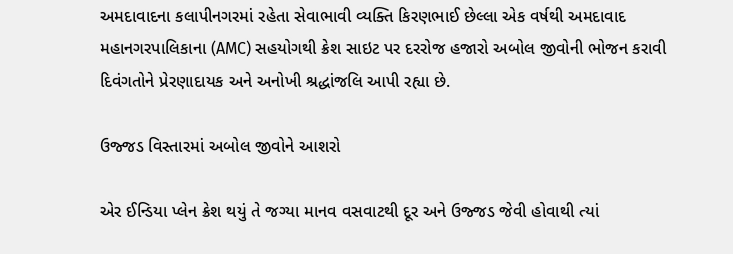અમદાવાદના કલાપીનગરમાં રહેતા સેવાભાવી વ્યક્તિ કિરણભાઈ છેલ્લા એક વર્ષથી અમદાવાદ મહાનગરપાલિકાના (AMC) સહયોગથી ક્રેશ સાઇટ પર દરરોજ હજારો અબોલ જીવોની ભોજન કરાવી દિવંગતોને પ્રેરણાદાયક અને અનોખી શ્રદ્ધાંજલિ આપી રહ્યા છે.

ઉજ્જડ વિસ્તારમાં અબોલ જીવોને આશરો

એર ઈન્ડિયા પ્લેન ક્રેશ થયું તે જગ્યા માનવ વસવાટથી દૂર અને ઉજ્જડ જેવી હોવાથી ત્યાં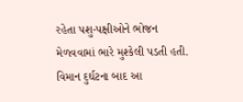રહેતા પશુ-પક્ષીઓને ભોજન મેળવવામાં ભારે મુશ્કેલી પડતી હતી. વિમાન દુર્ઘટના બાદ આ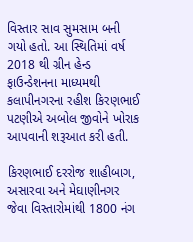વિસ્તાર સાવ સુમસામ બની ગયો હતો. આ સ્થિતિમાં વર્ષ 2018 થી ગ્રીન હેન્ડ ફાઉન્ડેશનના માધ્યમથી કલાપીનગરના રહીશ કિરણભાઈ પટણીએ અબોલ જીવોને ખોરાક આપવાની શરૂઆત કરી હતી.

કિરણભાઈ દરરોજ શાહીબાગ, અસારવા અને મેઘાણીનગર જેવા વિસ્તારોમાંથી 1800 નંગ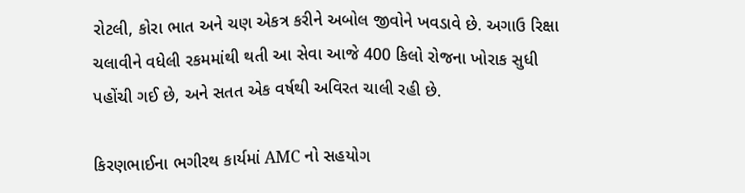રોટલી, કોરા ભાત અને ચણ એકત્ર કરીને અબોલ જીવોને ખવડાવે છે. અગાઉ રિક્ષા ચલાવીને વધેલી રકમમાંથી થતી આ સેવા આજે 400 કિલો રોજના ખોરાક સુધી પહોંચી ગઈ છે, અને સતત એક વર્ષથી અવિરત ચાલી રહી છે.

કિરણભાઈના ભગીરથ કાર્યમાં AMC નો સહયોગ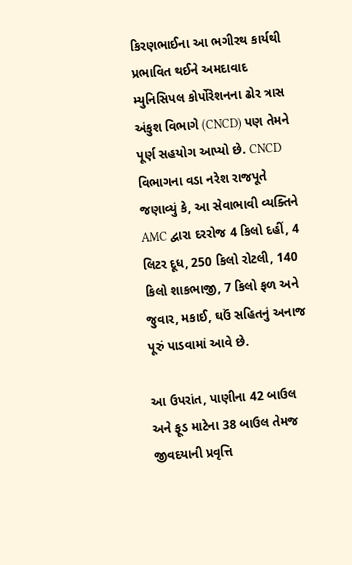કિરણભાઈના આ ભગીરથ કાર્યથી પ્રભાવિત થઈને અમદાવાદ મ્યુનિસિપલ કોર્પોરેશનના ઢોર ત્રાસ અંકુશ વિભાગે (CNCD) પણ તેમને પૂર્ણ સહયોગ આપ્યો છે. CNCD વિભાગના વડા નરેશ રાજપૂતે જણાવ્યું કે, આ સેવાભાવી વ્યક્તિને AMC દ્વારા દરરોજ 4 કિલો દહીં, 4 લિટર દૂધ, 250 કિલો રોટલી, 140 કિલો શાકભાજી, 7 કિલો ફળ અને જુવાર, મકાઈ, ઘઉં સહિતનું અનાજ પૂરું પાડવામાં આવે છે.

આ ઉપરાંત, પાણીના 42 બાઉલ અને ફૂડ માટેના 38 બાઉલ તેમજ જીવદયાની પ્રવૃત્તિ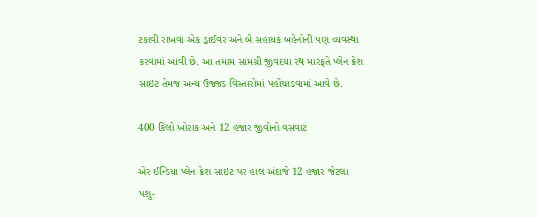ટકાવી રાખવા એક ડ્રાઈવર અને બે સહાયક બહેનોની પણ વ્યવસ્થા કરવામાં આવી છે. આ તમામ સામગ્રી જીવદયા રથ મારફતે પ્લેન ક્રેશ સાઇટ તેમજ અન્ય ઉજ્જડ વિસ્તારોમાં પહોંચાડવામાં આવે છે.

400 કિલો ખોરાક અને 12 હજાર જીવોનો વસવાટ

એર ઈન્ડિયા પ્લેન ક્રેશ સાઇટ પર હાલ અંદાજે 12 હજાર જેટલા પશુ-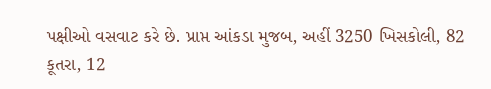પક્ષીઓ વસવાટ કરે છે. પ્રાપ્ત આંકડા મુજબ, અહીં 3250 ખિસકોલી, 82 કૂતરા, 12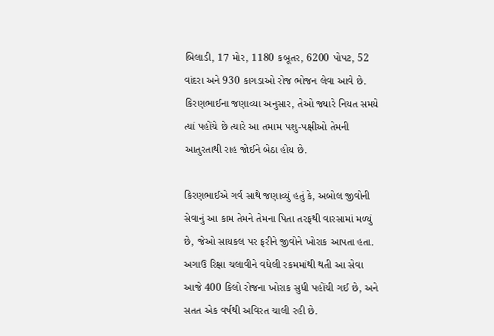બિલાડી, 17 મોર, 1180 કબૂતર, 6200 પોપટ, 52 વાંદરા અને 930 કાગડાઓ રોજ ભોજન લેવા આવે છે. કિરણભાઈના જણાવ્યા અનુસાર, તેઓ જ્યારે નિયત સમયે ત્યાં પહોંચે છે ત્યારે આ તમામ પશુ-પક્ષીઓ તેમની આતુરતાથી રાહ જોઈને બેઠા હોય છે.

કિરણભાઈએ ગર્વ સાથે જણાવ્યું હતું કે, અબોલ જીવોની સેવાનું આ કામ તેમને તેમના પિતા તરફથી વારસામાં મળ્યું છે, જેઓ સાયકલ પર ફરીને જીવોને ખોરાક આપતા હતા. અગાઉ રિક્ષા ચલાવીને વધેલી રકમમાંથી થતી આ સેવા આજે 400 કિલો રોજના ખોરાક સુધી પહોંચી ગઈ છે, અને સતત એક વર્ષથી અવિરત ચાલી રહી છે.